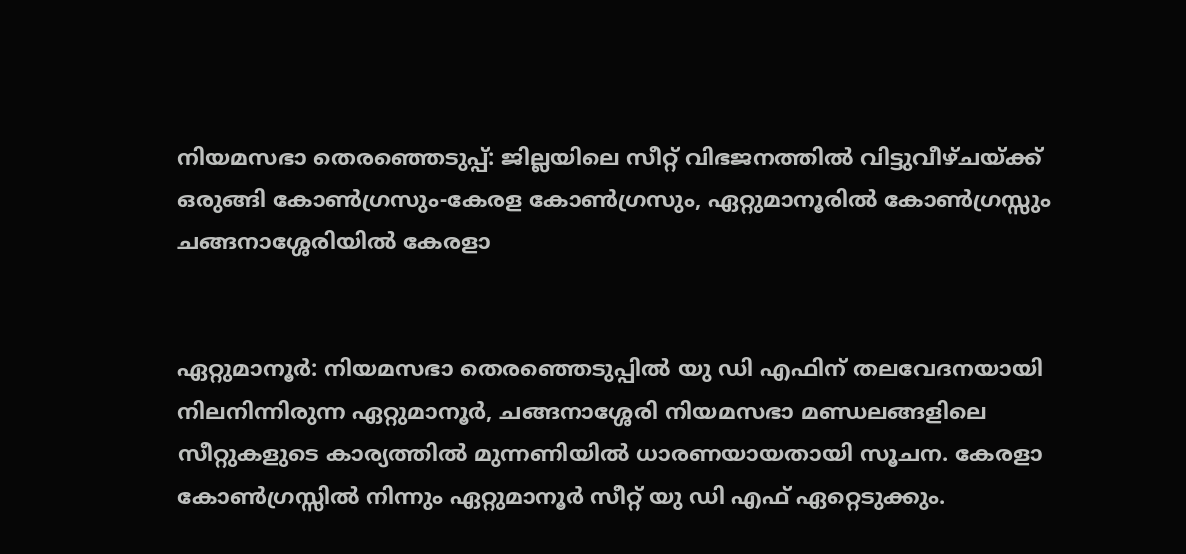നിയമസഭാ തെരഞ്ഞെടുപ്പ്: ജില്ലയിലെ സീറ്റ് വിഭജനത്തിൽ വിട്ടുവീഴ്ചയ്ക്ക് ഒരുങ്ങി കോൺഗ്രസും-കേരള കോൺഗ്രസും, ഏറ്റുമാനൂരിൽ കോൺഗ്രസ്സും ചങ്ങനാശ്ശേരിയിൽ കേരളാ


ഏറ്റുമാനൂർ: നിയമസഭാ തെരഞ്ഞെടുപ്പിൽ യു ഡി എഫിന് തലവേദനയായി നിലനിന്നിരുന്ന ഏറ്റുമാനൂർ, ചങ്ങനാശ്ശേരി നിയമസഭാ മണ്ഡലങ്ങളിലെ സീറ്റുകളുടെ കാര്യത്തിൽ മുന്നണിയിൽ ധാരണയായതായി സൂചന. കേരളാ കോൺഗ്രസ്സിൽ നിന്നും ഏറ്റുമാനൂർ സീറ്റ് യു ഡി എഫ് ഏറ്റെടുക്കും.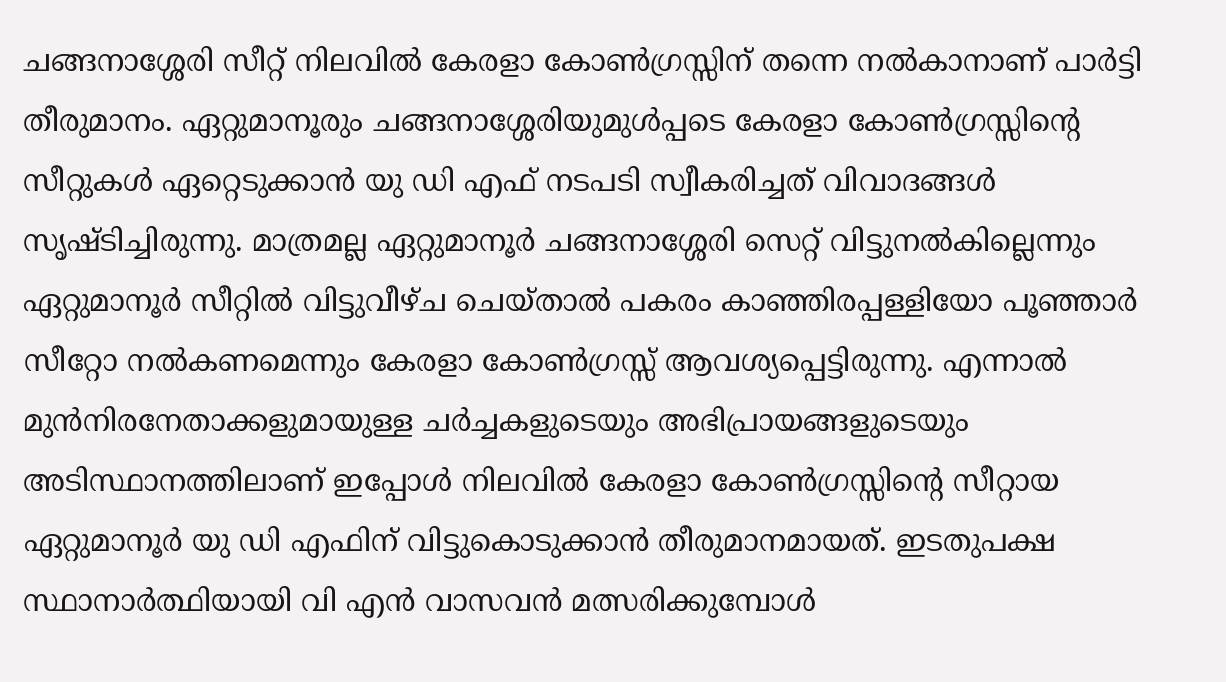ചങ്ങനാശ്ശേരി സീറ്റ് നിലവിൽ കേരളാ കോൺഗ്രസ്സിന് തന്നെ നൽകാനാണ് പാർട്ടി തീരുമാനം. ഏറ്റുമാനൂരും ചങ്ങനാശ്ശേരിയുമുൾപ്പടെ കേരളാ കോൺഗ്രസ്സിന്റെ സീറ്റുകൾ ഏറ്റെടുക്കാൻ യു ഡി എഫ് നടപടി സ്വീകരിച്ചത് വിവാദങ്ങൾ സൃഷ്ടിച്ചിരുന്നു. മാത്രമല്ല ഏറ്റുമാനൂർ ചങ്ങനാശ്ശേരി സെറ്റ് വിട്ടുനൽകില്ലെന്നും ഏറ്റുമാനൂർ സീറ്റിൽ വിട്ടുവീഴ്ച ചെയ്‌താൽ പകരം കാഞ്ഞിരപ്പള്ളിയോ പൂഞ്ഞാർ സീറ്റോ നൽകണമെന്നും കേരളാ കോൺഗ്രസ്സ് ആവശ്യപ്പെട്ടിരുന്നു. എന്നാൽ മുൻനിരനേതാക്കളുമായുള്ള ചർച്ചകളുടെയും അഭിപ്രായങ്ങളുടെയും അടിസ്ഥാനത്തിലാണ് ഇപ്പോൾ നിലവിൽ കേരളാ കോൺഗ്രസ്സിന്റെ സീറ്റായ ഏറ്റുമാനൂർ യു ഡി എഫിന് വിട്ടുകൊടുക്കാൻ തീരുമാനമായത്. ഇടതുപക്ഷ സ്ഥാനാർത്ഥിയായി വി എൻ വാസവൻ മത്സരിക്കുമ്പോൾ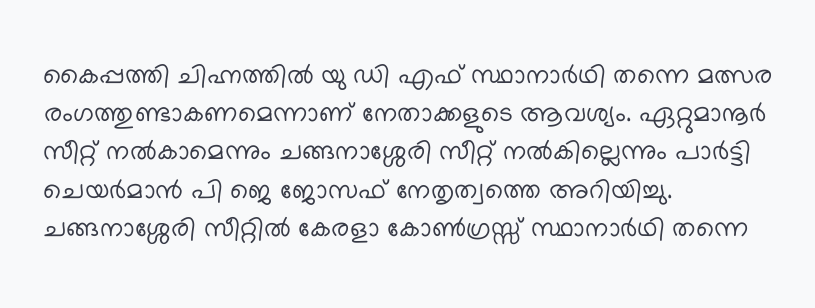കൈപ്പത്തി ചിഹ്നത്തിൽ യു ഡി എഫ് സ്ഥാനാർഥി തന്നെ മത്സര രംഗത്തുണ്ടാകണമെന്നാണ് നേതാക്കളുടെ ആവശ്യം. ഏറ്റുമാനൂർ സീറ്റ് നൽകാമെന്നും ചങ്ങനാശ്ശേരി സീറ്റ് നൽകില്ലെന്നും പാർട്ടി ചെയർമാൻ പി ജെ ജോസഫ് നേതൃത്വത്തെ അറിയിച്ചു. ചങ്ങനാശ്ശേരി സീറ്റിൽ കേരളാ കോൺഗ്രസ്സ് സ്ഥാനാർഥി തന്നെ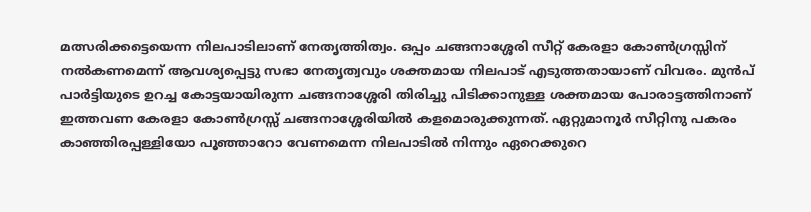മത്സരിക്കട്ടെയെന്ന നിലപാടിലാണ് നേതൃത്തിത്വം. ഒപ്പം ചങ്ങനാശ്ശേരി സീറ്റ് കേരളാ കോൺഗ്രസ്സിന് നൽകണമെന്ന് ആവശ്യപ്പെട്ടു സഭാ നേതൃത്വവും ശക്തമായ നിലപാട് എടുത്തതായാണ് വിവരം. മുൻപ് പാർട്ടിയുടെ ഉറച്ച കോട്ടയായിരുന്ന ചങ്ങനാശ്ശേരി തിരിച്ചു പിടിക്കാനുള്ള ശക്തമായ പോരാട്ടത്തിനാണ് ഇത്തവണ കേരളാ കോൺഗ്രസ്സ് ചങ്ങനാശ്ശേരിയിൽ കളമൊരുക്കുന്നത്. ഏറ്റുമാനൂർ സീറ്റിനു പകരം കാഞ്ഞിരപ്പള്ളിയോ പൂഞ്ഞാറോ വേണമെന്ന നിലപാടിൽ നിന്നും ഏറെക്കുറെ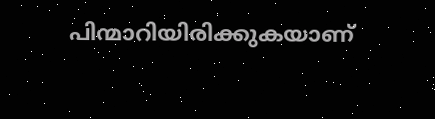പിന്മാറിയിരിക്കുകയാണ്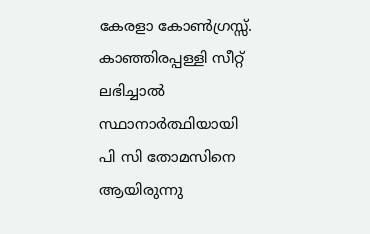കേരളാ കോൺഗ്രസ്സ്. കാഞ്ഞിരപ്പള്ളി സീറ്റ് ലഭിച്ചാൽ സ്ഥാനാർത്ഥിയായി പി സി തോമസിനെ ആയിരുന്നു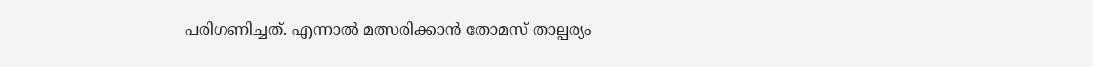പരിഗണിച്ചത്. എന്നാൽ മത്സരിക്കാൻ തോമസ് താല്പര്യം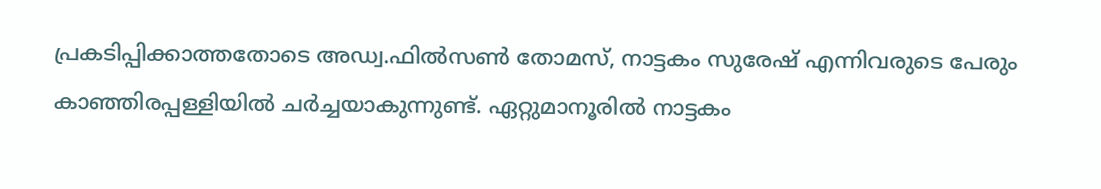പ്രകടിപ്പിക്കാത്തതോടെ അഡ്വ.ഫിൽസൺ തോമസ്, നാട്ടകം സുരേഷ് എന്നിവരുടെ പേരും കാഞ്ഞിരപ്പള്ളിയിൽ ചർച്ചയാകുന്നുണ്ട്. ഏറ്റുമാനൂരിൽ നാട്ടകം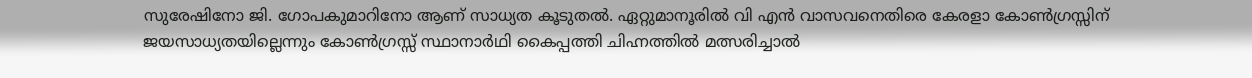സുരേഷിനോ ജി. ഗോപകുമാറിനോ ആണ് സാധ്യത കൂടുതൽ. ഏറ്റുമാനൂരിൽ വി എൻ വാസവനെതിരെ കേരളാ കോൺഗ്രസ്സിന് ജയസാധ്യതയില്ലെന്നും കോൺഗ്രസ്സ് സ്ഥാനാർഥി കൈപ്പത്തി ചിഹ്നത്തിൽ മത്സരിച്ചാൽ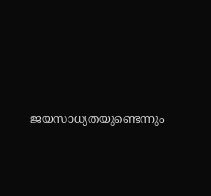ജയസാധ്യതയുണ്ടെന്നും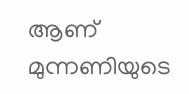ആണ് മുന്നണിയുടെ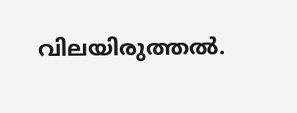വിലയിരുത്തൽ.